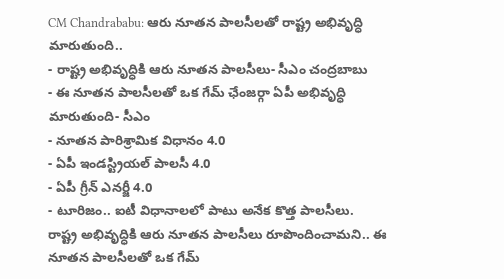CM Chandrababu: ఆరు నూతన పాలసీలతో రాష్ట్ర అభివృద్ధి మారుతుంది..
- రాష్ట్ర అభివృద్ధికి ఆరు నూతన పాలసీలు- సీఎం చంద్రబాబు
- ఈ నూతన పాలసీలతో ఒక గేమ్ ఛేంజర్గా ఏపీ అభివృద్ధి మారుతుంది- సీఎం
- నూతన పారిశ్రామిక విధానం 4.0
- ఏపీ ఇండస్ట్రియల్ పాలసీ 4.0
- ఏపీ గ్రీన్ ఎనర్జీ 4.0
- టూరిజం.. ఐటీ విధానాలలో పాటు అనేక కొత్త పాలసీలు.
రాష్ట్ర అభివృద్ధికి ఆరు నూతన పాలసీలు రూపొందించామని.. ఈ నూతన పాలసీలతో ఒక గేమ్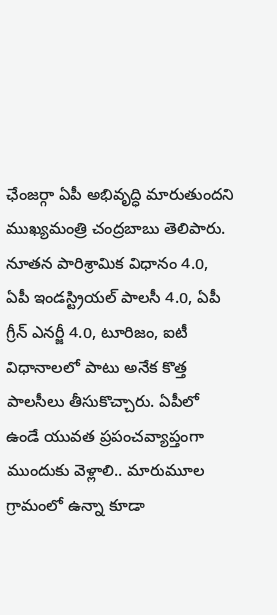ఛేంజర్గా ఏపీ అభివృద్ధి మారుతుందని ముఖ్యమంత్రి చంద్రబాబు తెలిపారు. నూతన పారిశ్రామిక విధానం 4.0, ఏపీ ఇండస్ట్రియల్ పాలసీ 4.0, ఏపీ గ్రీన్ ఎనర్జీ 4.0, టూరిజం, ఐటీ విధానాలలో పాటు అనేక కొత్త పాలసీలు తీసుకొచ్చారు. ఏపీలో ఉండే యువత ప్రపంచవ్యాప్తంగా ముందుకు వెళ్లాలి.. మారుమూల గ్రామంలో ఉన్నా కూడా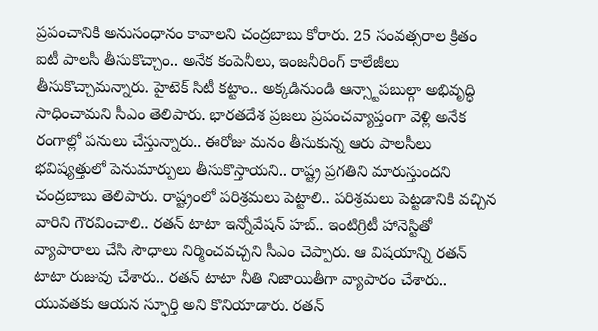ప్రపంచానికి అనుసంధానం కావాలని చంద్రబాబు కోరారు. 25 సంవత్సరాల క్రితం ఐటీ పాలసీ తీసుకొచ్చాం.. అనేక కంపెనీలు, ఇంజనీరింగ్ కాలేజీలు తీసుకొచ్చామన్నారు. హైటెక్ సిటీ కట్టాం.. అక్కడినుండి ఆన్స్టాపబుల్గా అభివృద్ధి సాధించామని సీఎం తెలిపారు. భారతదేశ ప్రజలు ప్రపంచవ్యాప్తంగా వెళ్లి అనేక రంగాల్లో పనులు చేస్తున్నారు.. ఈరోజు మనం తీసుకున్న ఆరు పాలసీలు భవిష్యత్తులో పెనుమార్పులు తీసుకొస్తాయని.. రాష్ట్ర ప్రగతిని మారుస్తుందని చంద్రబాబు తెలిపారు. రాష్ట్రంలో పరిశ్రమలు పెట్టాలి.. పరిశ్రమలు పెట్టడానికి వచ్చిన వారిని గౌరవించాలి.. రతన్ టాటా ఇన్నోవేషన్ హబ్.. ఇంటిగ్రిటీ హానెస్టితో వ్యాపారాలు చేసి సౌధాలు నిర్మించవచ్చని సీఎం చెప్పారు. ఆ విషయాన్ని రతన్ టాటా రుజువు చేశారు.. రతన్ టాటా నీతి నిజాయితీగా వ్యాపారం చేశారు.. యువతకు ఆయన స్ఫూర్తి అని కొనియాడారు. రతన్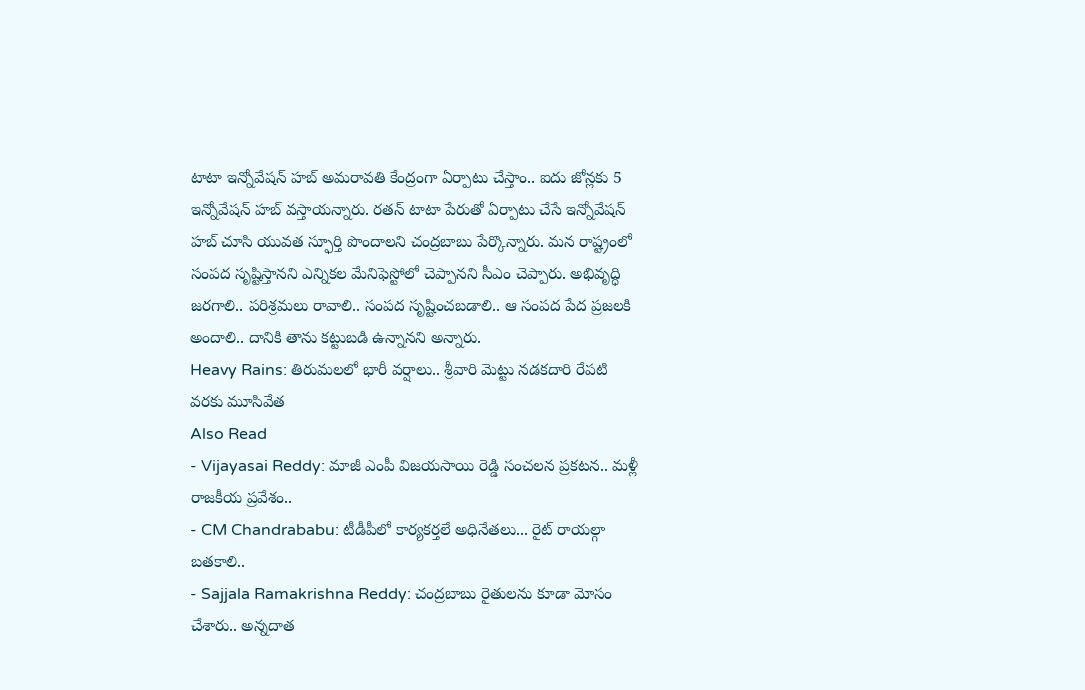టాటా ఇన్నోవేషన్ హబ్ అమరావతి కేంద్రంగా ఏర్పాటు చేస్తాం.. ఐదు జోన్లకు 5 ఇన్నోవేషన్ హబ్ వస్తాయన్నారు. రతన్ టాటా పేరుతో ఏర్పాటు చేసే ఇన్నోవేషన్ హబ్ చూసి యువత స్ఫూర్తి పొందాలని చంద్రబాబు పేర్కొన్నారు. మన రాష్ట్రంలో సంపద సృష్టిస్తానని ఎన్నికల మేనిఫెస్టోలో చెప్పానని సీఎం చెప్పారు. అభివృద్ధి జరగాలి.. పరిశ్రమలు రావాలి.. సంపద సృష్టించబడాలి.. ఆ సంపద పేద ప్రజలకి అందాలి.. దానికి తాను కట్టుబడి ఉన్నానని అన్నారు.
Heavy Rains: తిరుమలలో భారీ వర్షాలు.. శ్రీవారి మెట్టు నడకదారి రేపటి వరకు మూసివేత
Also Read
- Vijayasai Reddy: మాజీ ఎంపీ విజయసాయి రెడ్డి సంచలన ప్రకటన.. మళ్లీ రాజకీయ ప్రవేశం..
- CM Chandrababu: టీడీపీలో కార్యకర్తలే అధినేతలు... రైట్ రాయల్గా బతకాలి..
- Sajjala Ramakrishna Reddy: చంద్రబాబు రైతులను కూడా మోసం చేశారు.. అన్నదాత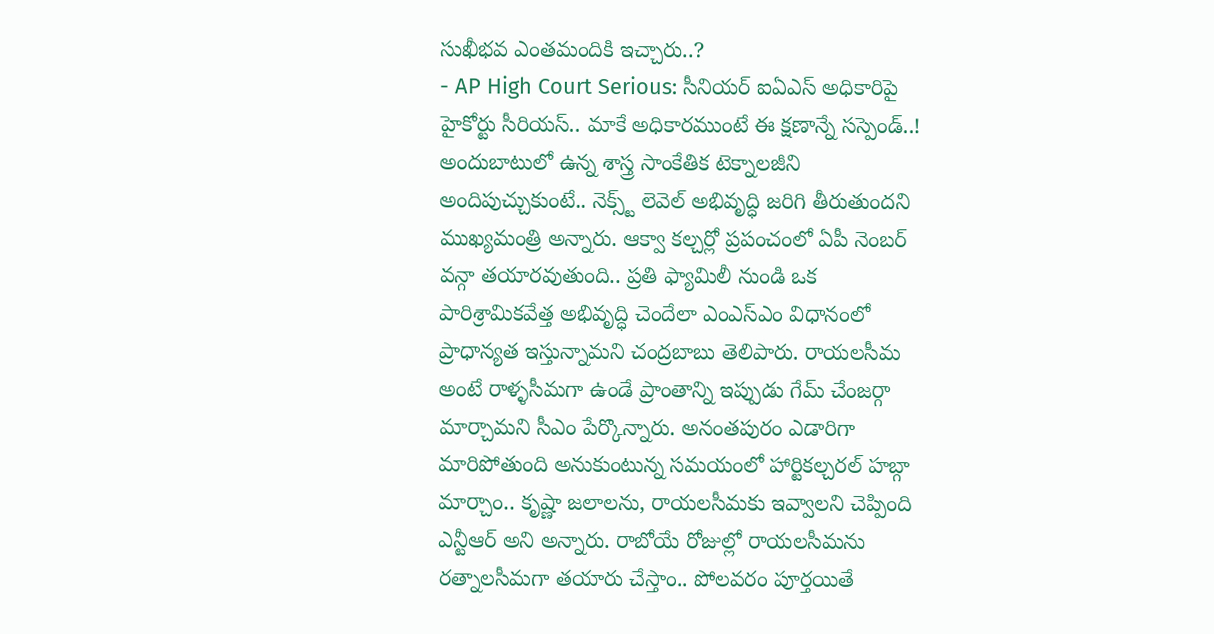సుఖీభవ ఎంతమందికి ఇచ్చారు..?
- AP High Court Serious: సీనియర్ ఐఏఎస్ అధికారిపై హైకోర్టు సీరియస్.. మాకే అధికారముంటే ఈ క్షణాన్నే సస్పెండ్..!
అందుబాటులో ఉన్న శాస్త్ర సాంకేతిక టెక్నాలజీని అందిపుచ్చుకుంటే.. నెక్స్ట్ లెవెల్ అభివృద్ధి జరిగి తీరుతుందని ముఖ్యమంత్రి అన్నారు. ఆక్వా కల్చర్లో ప్రపంచంలో ఏపీ నెంబర్ వన్గా తయారవుతుంది.. ప్రతి ఫ్యామిలీ నుండి ఒక పారిశ్రామికవేత్త అభివృద్ధి చెందేలా ఎంఎస్ఎం విధానంలో ప్రాధాన్యత ఇస్తున్నామని చంద్రబాబు తెలిపారు. రాయలసీమ అంటే రాళ్ళసీమగా ఉండే ప్రాంతాన్ని ఇప్పుడు గేమ్ చేంజర్గా మార్చామని సీఎం పేర్కొన్నారు. అనంతపురం ఎడారిగా మారిపోతుంది అనుకుంటున్న సమయంలో హార్టికల్చరల్ హబ్గా మార్చాం.. కృష్ణా జలాలను, రాయలసీమకు ఇవ్వాలని చెప్పింది ఎన్టీఆర్ అని అన్నారు. రాబోయే రోజుల్లో రాయలసీమను రత్నాలసీమగా తయారు చేస్తాం.. పోలవరం పూర్తయితే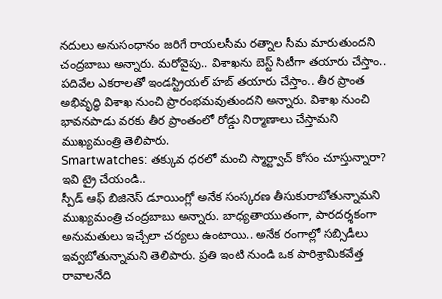నదులు అనుసంధానం జరిగే రాయలసీమ రత్నాల సీమ మారుతుందని చంద్రబాబు అన్నారు. మరోవైపు.. విశాఖను బెస్ట్ సిటీగా తయారు చేస్తాం.. పదివేల ఎకరాలతో ఇండస్ట్రియల్ హబ్ తయారు చేస్తాం.. తీర ప్రాంత అభివృద్ధి విశాఖ నుంచి ప్రారంభమవుతుందని అన్నారు. విశాఖ నుంచి భావనపాడు వరకు తీర ప్రాంతంలో రోడ్డు నిర్మాణాలు చేస్తామని ముఖ్యమంత్రి తెలిపారు.
Smartwatches: తక్కువ ధరలో మంచి స్మార్ట్వాచ్ కోసం చూస్తున్నారా? ఇవి ట్రై చేయండి..
స్పీడ్ ఆఫ్ బిజినెస్ డూయింగ్లో అనేక సంస్కరణ తీసుకురాబోతున్నామని ముఖ్యమంత్రి చంద్రబాబు అన్నారు. బాధ్యతాయుతంగా, పారదర్శకంగా అనుమతులు ఇచ్చేలా చర్యలు ఉంటాయి.. అనేక రంగాల్లో సబ్సిడీలు ఇవ్వబోతున్నామని తెలిపారు. ప్రతి ఇంటి నుండి ఒక పారిశ్రామికవేత్త రావాలనేది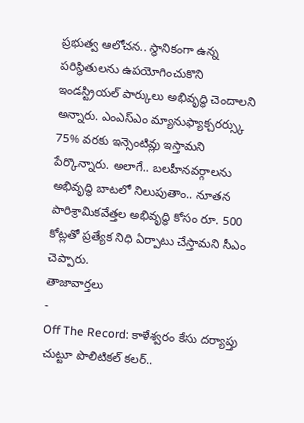ప్రభుత్వ ఆలోచన.. స్థానికంగా ఉన్న పరిస్థితులను ఉపయోగించుకొని ఇండస్ట్రియల్ పార్కులు అభివృద్ధి చెందాలని అన్నారు. ఎంఎస్ఎం మ్యానుఫ్యాక్చరర్స్కు 75% వరకు ఇన్సెంటివ్లు ఇస్తామని పేర్కొన్నారు. అలాగే.. బలహీనవర్గాలను అభివృద్ధి బాటలో నిలుపుతాం.. నూతన పారిశ్రామికవేత్తల అభివృద్ధి కోసం రూ. 500 కోట్లతో ప్రత్యేక నిధి ఏర్పాటు చేస్తామని సీఎం చెప్పారు.
తాజావార్తలు
-
Off The Record: కాళేశ్వరం కేసు దర్యాప్తు చుట్టూ పొలిటికల్ కలర్..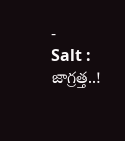-
Salt : జాగ్రత్త..!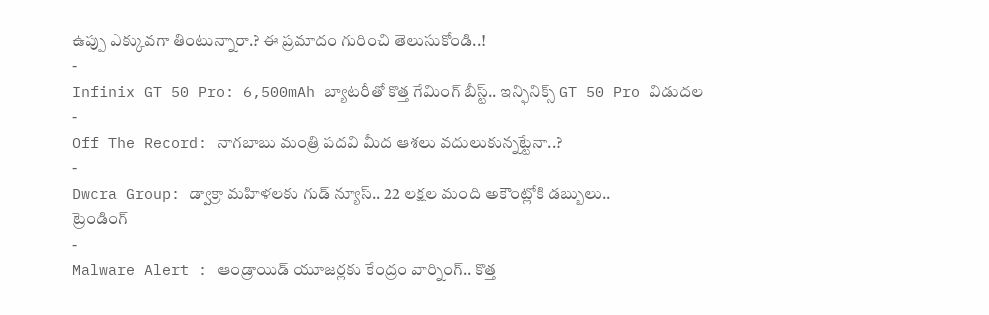ఉప్పు ఎక్కువగా తింటున్నారా.? ఈ ప్రమాదం గురించి తెలుసుకోండి..!
-
Infinix GT 50 Pro: 6,500mAh బ్యాటరీతో కొత్త గేమింగ్ బీస్ట్.. ఇన్ఫినిక్స్ GT 50 Pro విడుదల
-
Off The Record: నాగబాబు మంత్రి పదవి మీద ఆశలు వదులుకున్నట్టేనా..?
-
Dwcra Group: డ్వాక్రా మహిళలకు గుడ్ న్యూస్.. 22 లక్షల మంది అకౌంట్లోకి డబ్బులు..
ట్రెండింగ్
-
Malware Alert : ఆండ్రాయిడ్ యూజర్లకు కేంద్రం వార్నింగ్.. కొత్త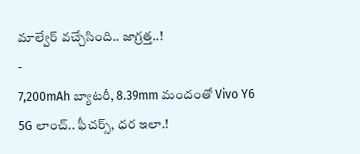మాల్వేర్ వచ్చేసింది.. జాగ్రత్త..!
-
7,200mAh బ్యాటరీ, 8.39mm మందంతో Vivo Y6 5G లాంచ్.. ఫీచర్స్, ధర ఇలా.!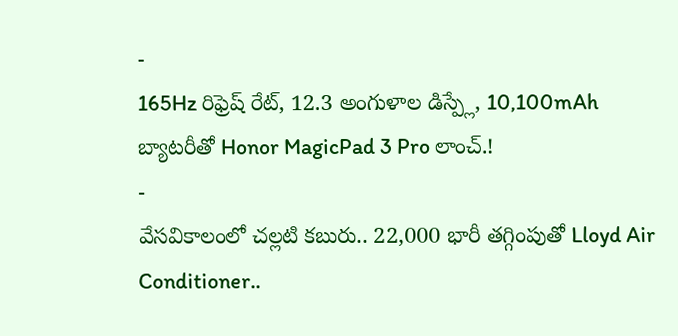-
165Hz రిఫ్రెష్ రేట్, 12.3 అంగుళాల డిస్ప్లే, 10,100mAh బ్యాటరీతో Honor MagicPad 3 Pro లాంచ్.!
-
వేసవికాలంలో చల్లటి కబురు.. 22,000 భారీ తగ్గింపుతో Lloyd Air Conditioner..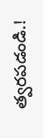త్వరపడండి.!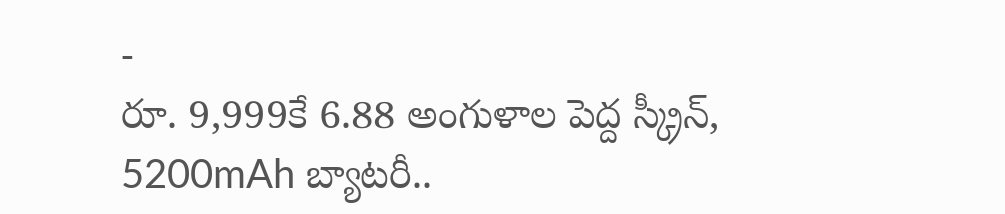-
రూ. 9,999కే 6.88 అంగుళాల పెద్ద స్క్రీన్, 5200mAh బ్యాటరీ..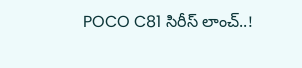POCO C81 సిరీస్ లాంచ్..!